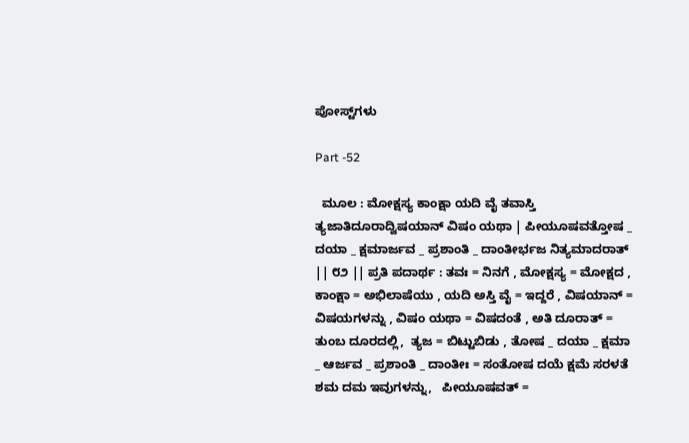ಪೋಸ್ಟ್‌ಗಳು

Part -52

  ಮೂಲ : ಮೋಕ್ಷಸ್ಯ ಕಾಂಕ್ಷಾ ಯದಿ ವೈ ತವಾಸ್ತಿ ತ್ಯಜಾತಿದೂರಾದ್ವಿಷಯಾನ್ ವಿಷಂ ಯಥಾ | ಪೀಯೂಷವತ್ತೋಷ _ ದಯಾ _ ಕ್ಷಮಾರ್ಜವ _ ಪ್ರಶಾಂತಿ _ ದಾಂತೀರ್ಭಜ ನಿತ್ಯಮಾದರಾತ್ || ೮೨ || ಪ್ರತಿ ಪದಾರ್ಥ : ತವಃ = ನಿನಗೆ , ಮೋಕ್ಷಸ್ಯ = ಮೋಕ್ಷದ , ಕಾಂಕ್ಷಾ = ಅಭಿಲಾಷೆಯು , ಯದಿ ಅಸ್ತಿ ವೈ = ಇದ್ದರೆ , ವಿಷಯಾನ್ = ವಿಷಯಗಳನ್ನು , ವಿಷಂ ಯಥಾ = ವಿಷದಂತೆ , ಅತಿ ದೂರಾತ್ = ತುಂಬ ದೂರದಲ್ಲಿ,  ತ್ಯಜ = ಬಿಟ್ಟುಬಿಡು , ತೋಷ _ ದಯಾ _ ಕ್ಷಮಾ _ ಆರ್ಜವ _ ಪ್ರಶಾಂತಿ _ ದಾಂತೀಃ = ಸಂತೋಷ ದಯೆ ಕ್ಷಮೆ ಸರಳತೆ ಶಮ ದಮ ಇವುಗಳನ್ನು,   ಪೀಯೂಷವತ್ =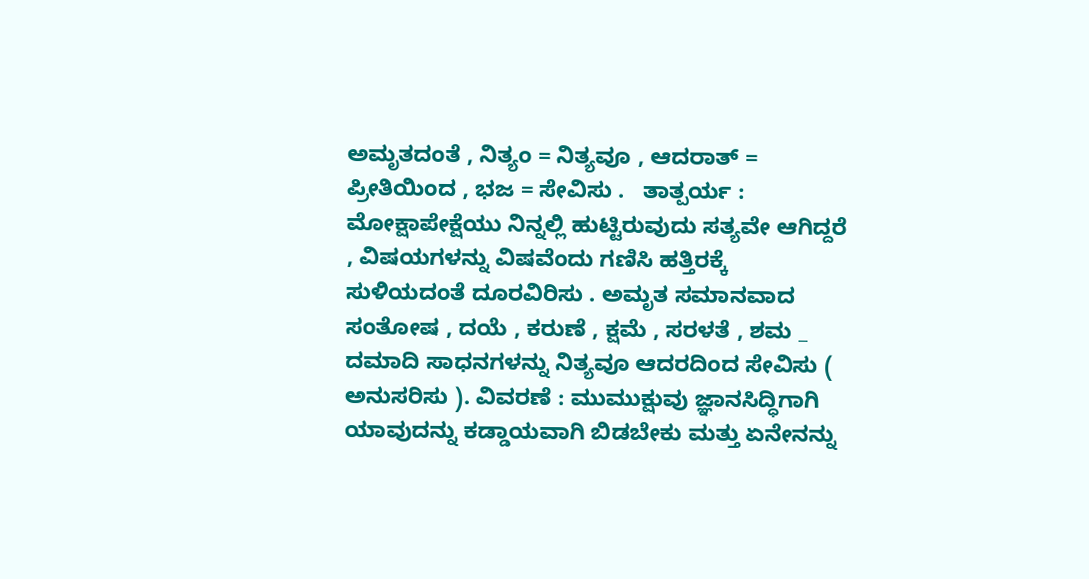ಅಮೃತದಂತೆ , ನಿತ್ಯಂ = ನಿತ್ಯವೂ , ಆದರಾತ್ = ಪ್ರೀತಿಯಿಂದ , ಭಜ = ಸೇವಿಸು .   ತಾತ್ಪರ್ಯ : ಮೋಕ್ಷಾಪೇಕ್ಷೆಯು ನಿನ್ನಲ್ಲಿ ಹುಟ್ಟಿರುವುದು ಸತ್ಯವೇ ಆಗಿದ್ದರೆ , ವಿಷಯಗಳನ್ನು ವಿಷವೆಂದು ಗಣಿಸಿ ಹತ್ತಿರಕ್ಕೆ ಸುಳಿಯದಂತೆ ದೂರವಿರಿಸು . ಅಮೃತ ಸಮಾನವಾದ ಸಂತೋಷ , ದಯೆ , ಕರುಣೆ , ಕ್ಷಮೆ , ಸರಳತೆ , ಶಮ _ ದಮಾದಿ ಸಾಧನಗಳನ್ನು ನಿತ್ಯವೂ ಆದರದಿಂದ ಸೇವಿಸು ( ಅನುಸರಿಸು ). ವಿವರಣೆ : ಮುಮುಕ್ಷುವು ಜ್ಞಾನಸಿದ್ಧಿಗಾಗಿ ಯಾವುದನ್ನು ಕಡ್ಡಾಯವಾಗಿ ಬಿಡಬೇಕು ಮತ್ತು ಏನೇನನ್ನು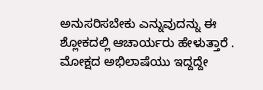ಅನುಸರಿಸಬೇಕು ಎನ್ನುವುದನ್ನು ಈ ಶ್ಲೋಕದಲ್ಲಿ ಆಚಾರ್ಯರು ಹೇಳುತ್ತಾರೆ . ಮೋಕ್ಷದ ಅಭಿಲಾಷೆಯು ಇದ್ದದ್ದೇ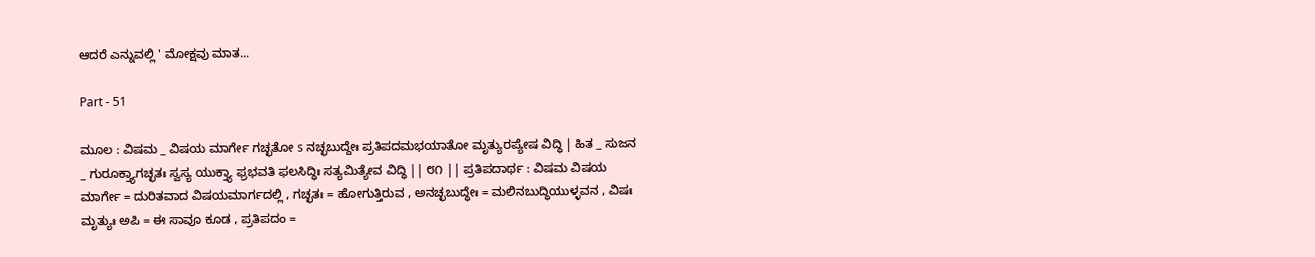ಆದರೆ ಎನ್ನುವಲ್ಲಿ ' ಮೋಕ್ಷವು ಮಾತ...

Part - 51

ಮೂಲ : ವಿಷಮ _ ವಿಷಯ ಮಾರ್ಗೇ ಗಚ್ಛತೋ s ನಚ್ಛಬುದ್ದೇಃ ಪ್ರತಿಪದಮಭಯಾತೋ ಮೃತ್ಯುರಪ್ಯೇಷ ವಿದ್ಧಿ | ಹಿತ _ ಸುಜನ _ ಗುರೂಕ್ತ್ಯಾಗಚ್ಛತಃ ಸ್ವಸ್ಯ ಯುಕ್ತ್ಯಾ ಫ್ರಭವತಿ ಫಲಸಿದ್ಧಿಃ ಸತ್ಯಮಿತ್ಯೇವ ವಿದ್ಧಿ || ೮೧ || ಪ್ರತಿಪದಾರ್ಥ : ವಿಷಮ ವಿಷಯ ಮಾರ್ಗೇ = ದುರಿತವಾದ ವಿಷಯಮಾರ್ಗದಲ್ಲಿ , ಗಚ್ಛತಃ = ಹೋಗುತ್ತಿರುವ , ಅನಚ್ಛಬುದ್ಧೇಃ = ಮಲಿನಬುದ್ಧಿಯುಳ್ಳವನ , ವಿಷಃ ಮೃತ್ಯುಃ ಅಪಿ = ಈ ಸಾವೂ ಕೂಡ , ಪ್ರತಿಪದಂ =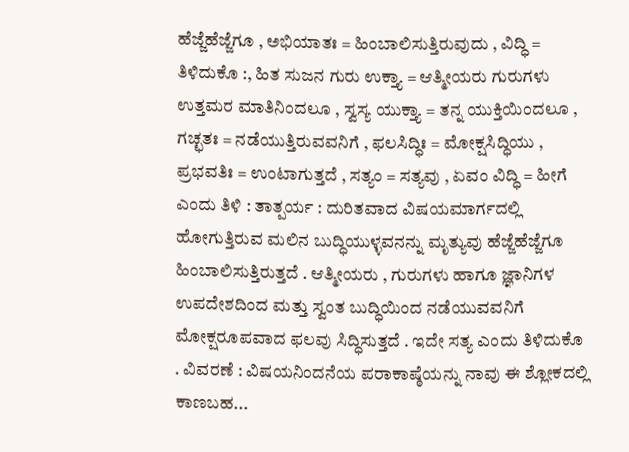ಹೆಜ್ಜೆಹೆಜ್ಜೆಗೂ , ಅಭಿಯಾತಃ = ಹಿಂಬಾಲಿಸುತ್ತಿರುವುದು , ವಿದ್ಧಿ = ತಿಳಿದುಕೊ :, ಹಿತ ಸುಜನ ಗುರು ಉಕ್ತ್ಯಾ = ಆತ್ಮೀಯರು ಗುರುಗಳು ಉತ್ತಮರ ಮಾತಿನಿಂದಲೂ , ಸ್ವಸ್ಯ ಯುಕ್ತ್ಯಾ = ತನ್ನ ಯುಕ್ತಿಯಿಂದಲೂ , ಗಚ್ಛತಃ = ನಡೆಯುತ್ತಿರುವವನಿಗೆ , ಫಲಸಿದ್ಧಿಃ = ಮೋಕ್ಷಸಿದ್ಧಿಯು , ಪ್ರಭವತಿಃ = ಉಂಟಾಗುತ್ತದೆ , ಸತ್ಯಂ = ಸತ್ಯವು , ಏವಂ ವಿದ್ಧಿ = ಹೀಗೆ ಎಂದು ತಿಳಿ : ತಾತ್ಪರ್ಯ : ದುರಿತವಾದ ವಿಷಯಮಾರ್ಗದಲ್ಲಿ ಹೋಗುತ್ತಿರುವ ಮಲಿನ ಬುದ್ಧಿಯುಳ್ಳವನನ್ನು ಮೃತ್ಯುವು ಹೆಜ್ಜೆಹೆಜ್ಜೆಗೂ ಹಿಂಬಾಲಿಸುತ್ತಿರುತ್ತದೆ . ಆತ್ಮೀಯರು , ಗುರುಗಳು ಹಾಗೂ ಜ್ಞಾನಿಗಳ ಉಪದೇಶದಿಂದ ಮತ್ತು ಸ್ವಂತ ಬುದ್ಧಿಯಿಂದ ನಡೆಯುವವನಿಗೆ ಮೋಕ್ಷರೂಪವಾದ ಫಲವು ಸಿದ್ಧಿಸುತ್ತದೆ . ಇದೇ ಸತ್ಯ ಎಂದು ತಿಳಿದುಕೊ . ವಿವರಣೆ : ವಿಷಯನಿಂದನೆಯ ಪರಾಕಾಷ್ಠೆಯನ್ನು ನಾವು ಈ ಶ್ಲೋಕದಲ್ಲಿ ಕಾಣಬಹ...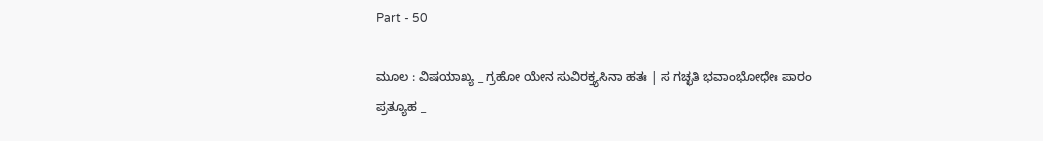Part - 50

ಮೂಲ : ವಿಷಯಾಖ್ಯ _ ಗ್ರಹೋ ಯೇನ ಸುವಿರಕ್ತ್ಯಸಿನಾ ಹತಃ | ಸ ಗಚ್ಛತಿ ಭವಾಂಭೋಧೇಃ ಪಾರಂ ಪ್ರತ್ಯೂಹ _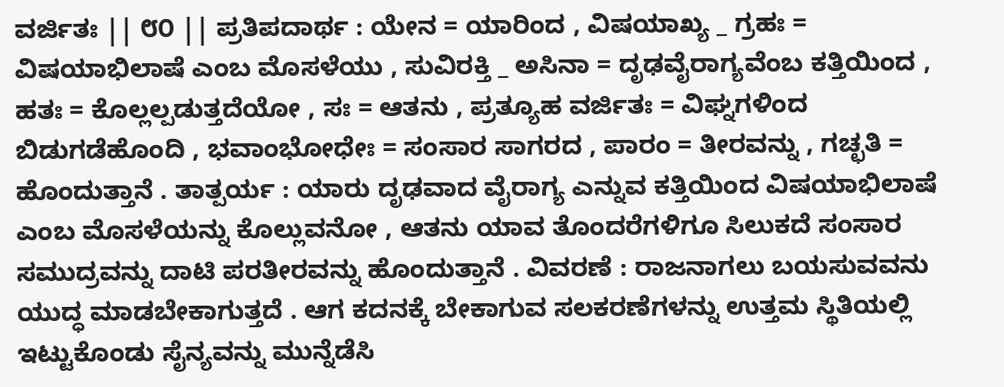ವರ್ಜಿತಃ || ೮೦ || ಪ್ರತಿಪದಾರ್ಥ : ಯೇನ = ಯಾರಿಂದ , ವಿಷಯಾಖ್ಯ _ ಗ್ರಹಃ = ವಿಷಯಾಭಿಲಾಷೆ ಎಂಬ ಮೊಸಳೆಯು , ಸುವಿರಕ್ತಿ _ ಅಸಿನಾ = ದೃಢವೈರಾಗ್ಯವೆಂಬ ಕತ್ತಿಯಿಂದ , ಹತಃ = ಕೊಲ್ಲಲ್ಪಡುತ್ತದೆಯೋ , ಸಃ = ಆತನು , ಪ್ರತ್ಯೂಹ ವರ್ಜಿತಃ = ವಿಘ್ನಗಳಿಂದ ಬಿಡುಗಡೆಹೊಂದಿ , ಭವಾಂಭೋಧೇಃ = ಸಂಸಾರ ಸಾಗರದ , ಪಾರಂ = ತೀರವನ್ನು , ಗಚ್ಛತಿ = ಹೊಂದುತ್ತಾನೆ . ತಾತ್ಪರ್ಯ : ಯಾರು ದೃಢವಾದ ವೈರಾಗ್ಯ ಎನ್ನುವ ಕತ್ತಿಯಿಂದ ವಿಷಯಾಭಿಲಾಷೆ ಎಂಬ ಮೊಸಳೆಯನ್ನು ಕೊಲ್ಲುವನೋ , ಆತನು ಯಾವ ತೊಂದರೆಗಳಿಗೂ ಸಿಲುಕದೆ ಸಂಸಾರ ಸಮುದ್ರವನ್ನು ದಾಟಿ ಪರತೀರವನ್ನು ಹೊಂದುತ್ತಾನೆ . ವಿವರಣೆ : ರಾಜನಾಗಲು ಬಯಸುವವನು ಯುದ್ಧ ಮಾಡಬೇಕಾಗುತ್ತದೆ . ಆಗ ಕದನಕ್ಕೆ ಬೇಕಾಗುವ ಸಲಕರಣೆಗಳನ್ನು ಉತ್ತಮ ಸ್ಥಿತಿಯಲ್ಲಿ ಇಟ್ಟುಕೊಂಡು ಸೈನ್ಯವನ್ನು ಮುನ್ನೆಡೆಸಿ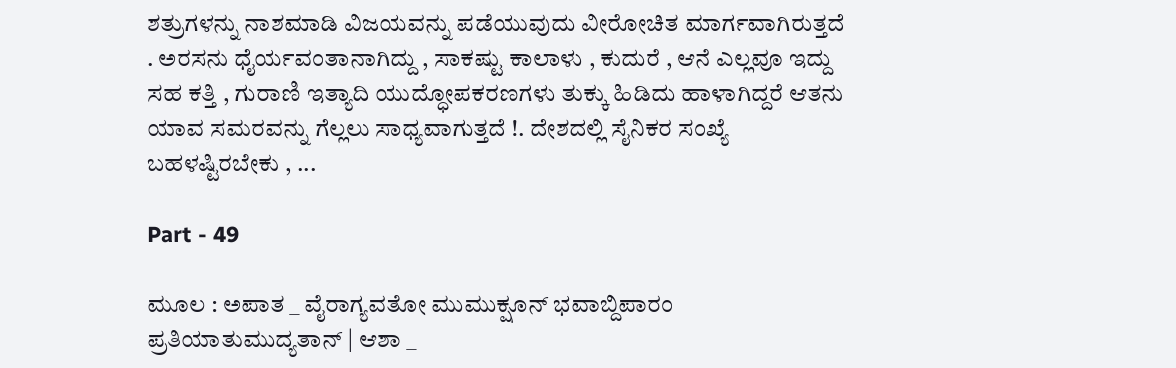ಶತ್ರುಗಳನ್ನು ನಾಶಮಾಡಿ ವಿಜಯವನ್ನು ಪಡೆಯುವುದು ವೀರೋಚಿತ ಮಾರ್ಗವಾಗಿರುತ್ತದೆ . ಅರಸನು ಧೈರ್ಯವಂತಾನಾಗಿದ್ದು , ಸಾಕಷ್ಟು ಕಾಲಾಳು , ಕುದುರೆ , ಆನೆ ಎಲ್ಲವೂ ಇದ್ದು ಸಹ ಕತ್ತಿ , ಗುರಾಣಿ ಇತ್ಯಾದಿ ಯುದ್ಧೋಪಕರಣಗಳು ತುಕ್ಕು ಹಿಡಿದು ಹಾಳಾಗಿದ್ದರೆ ಆತನು ಯಾವ ಸಮರವನ್ನು ಗೆಲ್ಲಲು ಸಾಧ್ಯವಾಗುತ್ತದೆ !. ದೇಶದಲ್ಲಿ ಸೈನಿಕರ ಸಂಖ್ಯೆ ಬಹಳಷ್ಟಿರಬೇಕು , ...

Part - 49

ಮೂಲ : ಅಪಾತ _ ವೈರಾಗ್ಯವತೋ ಮುಮುಕ್ಷೂನ್ ಭವಾಬ್ದಿಪಾರಂ ಪ್ರತಿಯಾತುಮುದ್ಯತಾನ್ | ಆಶಾ _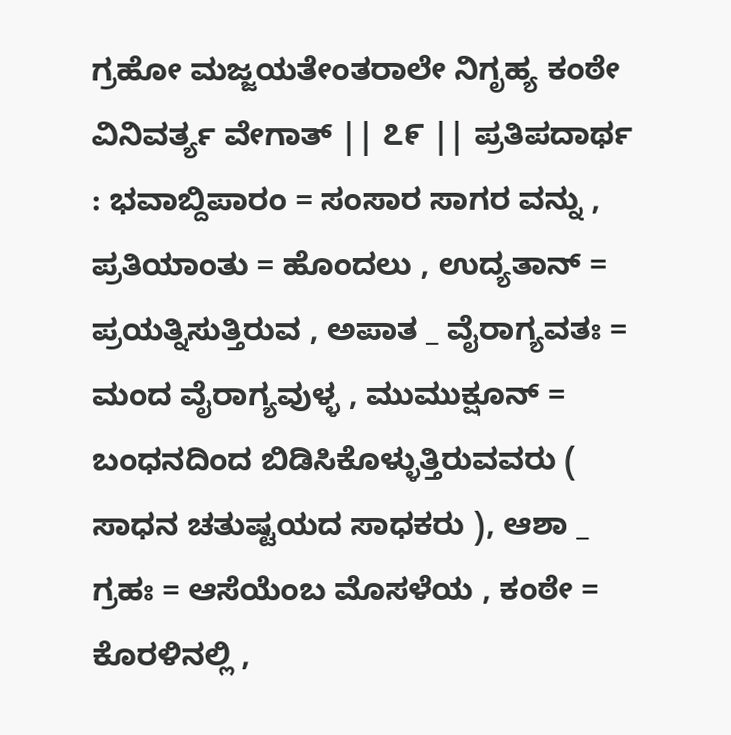ಗ್ರಹೋ ಮಜ್ಜಯತೇಂತರಾಲೇ ನಿಗೃಹ್ಯ ಕಂಠೇ ವಿನಿವರ್ತ್ಯ ವೇಗಾತ್ || ೭೯ || ಪ್ರತಿಪದಾರ್ಥ : ಭವಾಬ್ದಿಪಾರಂ = ಸಂಸಾರ ಸಾಗರ ವನ್ನು , ಪ್ರತಿಯಾಂತು = ಹೊಂದಲು , ಉದ್ಯತಾನ್ = ಪ್ರಯತ್ನಿಸುತ್ತಿರುವ , ಅಪಾತ _ ವೈರಾಗ್ಯವತಃ = ಮಂದ ವೈರಾಗ್ಯವುಳ್ಳ , ಮುಮುಕ್ಷೂನ್ = ಬಂಧನದಿಂದ ಬಿಡಿಸಿಕೊಳ್ಳುತ್ತಿರುವವರು ( ಸಾಧನ ಚತುಷ್ಟಯದ ಸಾಧಕರು ), ಆಶಾ _ ಗ್ರಹಃ = ಆಸೆಯೆಂಬ ಮೊಸಳೆಯ , ಕಂಠೇ = ಕೊರಳಿನಲ್ಲಿ ,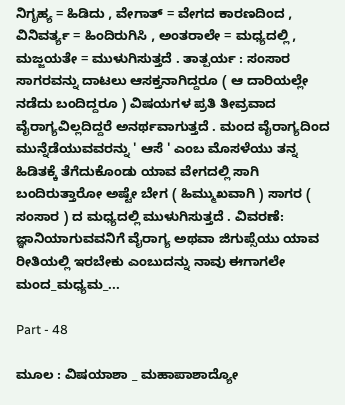ನಿಗೃಹ್ಯ = ಹಿಡಿದು , ವೇಗಾತ್ = ವೇಗದ ಕಾರಣದಿಂದ , ವಿನಿವರ್ತ್ಯ = ಹಿಂದಿರುಗಿಸಿ , ಅಂತರಾಲೇ = ಮಧ್ಯದಲ್ಲಿ , ಮಜ್ಜಯತೇ = ಮುಳುಗಿಸುತ್ತದೆ . ತಾತ್ಪರ್ಯ : ಸಂಸಾರ ಸಾಗರವನ್ನು ದಾಟಲು ಆಸಕ್ತನಾಗಿದ್ದರೂ ( ಆ ದಾರಿಯಲ್ಲೇ ನಡೆದು ಬಂದಿದ್ದರೂ ) ವಿಷಯಗಳ ಪ್ರತಿ ತೀವ್ರವಾದ ವೈರಾಗ್ಯವಿಲ್ಲದಿದ್ದರೆ ಅನರ್ಥವಾಗುತ್ತದೆ . ಮಂದ ವೈರಾಗ್ಯದಿಂದ ಮುನ್ನೆಡೆಯುವವರನ್ನು ' ಆಸೆ ' ಎಂಬ ಮೊಸಳೆಯು ತನ್ನ ಹಿಡಿತಕ್ಕೆ ತೆಗೆದುಕೊಂಡು ಯಾವ ವೇಗದಲ್ಲಿ ಸಾಗಿ ಬಂದಿರುತ್ತಾರೋ ಅಷ್ಟೇ ಬೇಗ ( ಹಿಮ್ಮುಖವಾಗಿ ) ಸಾಗರ ( ಸಂಸಾರ ) ದ ಮಧ್ಯದಲ್ಲಿ ಮುಳುಗಿಸುತ್ತದೆ . ವಿವರಣೆ: ಜ್ಞಾನಿಯಾಗುವವನಿಗೆ ವೈರಾಗ್ಯ ಅಥವಾ ಜಿಗುಪ್ಸೆಯು ಯಾವ ರೀತಿಯಲ್ಲಿ ಇರಬೇಕು ಎಂಬುದನ್ನು ನಾವು ಈಗಾಗಲೇ   ಮಂದ_ಮಧ್ಯಮ_...

Part - 48

ಮೂಲ : ವಿಷಯಾಶಾ _ ಮಹಾಪಾಶಾದ್ಯೋ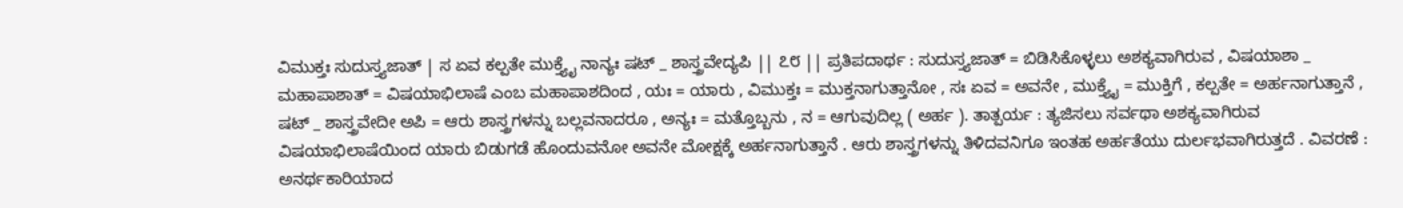ವಿಮುಕ್ತಃ ಸುದುಸ್ತ್ಯಜಾತ್ | ಸ ಏವ ಕಲ್ಪತೇ ಮುಕ್ತ್ಯೈ ನಾನ್ಯಃ ಷಟ್ _ ಶಾಸ್ತ್ರವೇದ್ಯಪಿ || ೭೮ || ಪ್ರತಿಪದಾರ್ಥ : ಸುದುಸ್ತ್ಯಜಾತ್ = ಬಿಡಿಸಿಕೊಳ್ಳಲು ಅಶಕ್ಯವಾಗಿರುವ , ವಿಷಯಾಶಾ _ ಮಹಾಪಾಶಾತ್ = ವಿಷಯಾಭಿಲಾಷೆ ಎಂಬ ಮಹಾಪಾಶದಿಂದ , ಯಃ = ಯಾರು , ವಿಮುಕ್ತಃ = ಮುಕ್ತನಾಗುತ್ತಾನೋ , ಸಃ ಏವ = ಅವನೇ , ಮುಕ್ತ್ಯೈ = ಮುಕ್ತಿಗೆ , ಕಲ್ಪತೇ = ಅರ್ಹನಾಗುತ್ತಾನೆ , ಷಟ್ _ ಶಾಸ್ತ್ರವೇದೀ ಅಪಿ = ಆರು ಶಾಸ್ತ್ರಗಳನ್ನು ಬಲ್ಲವನಾದರೂ , ಅನ್ಯಃ = ಮತ್ತೊಬ್ಬನು , ನ = ಆಗುವುದಿಲ್ಲ ( ಅರ್ಹ ). ತಾತ್ಪರ್ಯ : ತ್ಯಜಿಸಲು ಸರ್ವಥಾ ಅಶಕ್ಯವಾಗಿರುವ ವಿಷಯಾಭಿಲಾಷೆಯಿಂದ ಯಾರು ಬಿಡುಗಡೆ ಹೊಂದುವನೋ ಅವನೇ ಮೋಕ್ಷಕ್ಕೆ ಅರ್ಹನಾಗುತ್ತಾನೆ . ಆರು ಶಾಸ್ತ್ರಗಳನ್ನು ತಿಳಿದವನಿಗೂ ಇಂತಹ ಅರ್ಹತೆಯು ದುರ್ಲಭವಾಗಿರುತ್ತದೆ . ವಿವರಣೆ : ಅನರ್ಥಕಾರಿಯಾದ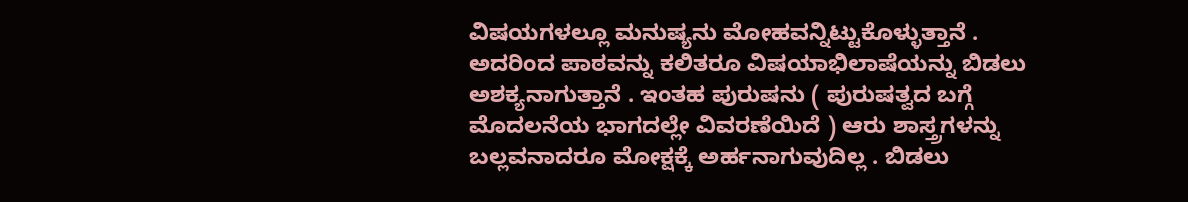ವಿಷಯಗಳಲ್ಲೂ ಮನುಷ್ಯನು ಮೋಹವನ್ನಿಟ್ಟುಕೊಳ್ಳುತ್ತಾನೆ . ಅದರಿಂದ ಪಾಠವನ್ನು ಕಲಿತರೂ ವಿಷಯಾಭಿಲಾಷೆಯನ್ನು ಬಿಡಲು ಅಶಕ್ಯನಾಗುತ್ತಾನೆ . ಇಂತಹ ಪುರುಷನು ( ಪುರುಷತ್ವದ ಬಗ್ಗೆ ಮೊದಲನೆಯ ಭಾಗದಲ್ಲೇ ವಿವರಣೆಯಿದೆ ) ಆರು ಶಾಸ್ತ್ರಗಳನ್ನು ಬಲ್ಲವನಾದರೂ ಮೋಕ್ಷಕ್ಕೆ ಅರ್ಹನಾಗುವುದಿಲ್ಲ . ಬಿಡಲು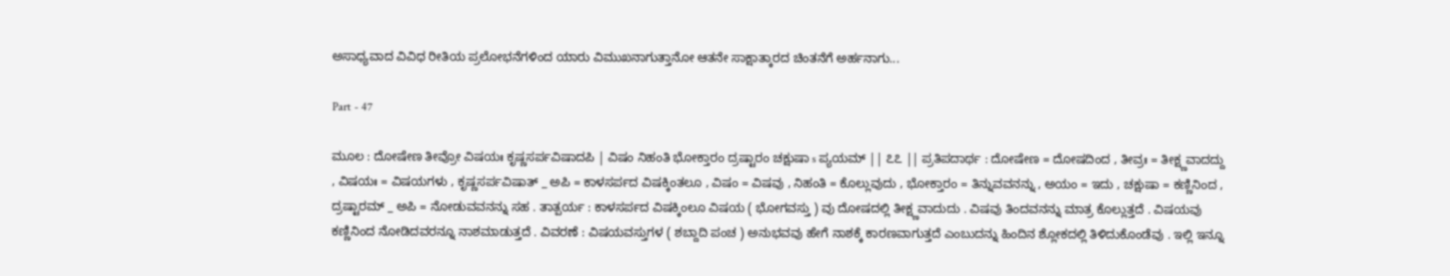ಅಸಾಧ್ಯವಾದ ವಿವಿಧ ರೀತಿಯ ಪ್ರಲೋಭನೆಗಳಿಂದ ಯಾರು ವಿಮುಖನಾಗುತ್ತಾನೋ ಆತನೇ ಸಾಕ್ಷಾತ್ಕಾರದ ಚಿಂತನೆಗೆ ಅರ್ಹನಾಗು...

Part - 47

ಮೂಲ : ದೋಷೇಣ ತೀವ್ರೋ ವಿಷಯಃ ಕೃಷ್ಣಸರ್ಪವಿಷಾದಪಿ | ವಿಷಂ ನಿಹಂತಿ ಭೋಕ್ತಾರಂ ದ್ರಷ್ಟಾರಂ ಚಕ್ಷುಷಾ s ಪ್ಯಯಮ್ || ೭೭ || ಪ್ರತಿಪದಾರ್ಥ : ದೋಷೇಣ = ದೋಷದಿಂದ , ತೀವ್ರಃ = ತೀಕ್ಷ್ಣವಾದದ್ದು , ವಿಷಯಃ = ವಿಷಯಗಳು , ಕೃಷ್ಣಸರ್ಪವಿಷಾತ್ _ ಅಪಿ = ಕಾಳಸರ್ಪದ ವಿಷಕ್ಕಿಂತಲೂ , ವಿಷಂ = ವಿಷವು , ನಿಹಂತಿ = ಕೊಲ್ಲುವುದು , ಭೋಕ್ತಾರಂ = ತಿನ್ನುವವನನ್ನು , ಅಯಂ = ಇದು , ಚಕ್ಷುಷಾ = ಕಣ್ಣಿನಿಂದ , ದ್ರಷ್ಟಾರಮ್ _ ಅಪಿ = ನೋಡುವವನನ್ನು ಸಹ . ತಾತ್ಪರ್ಯ : ಕಾಳಸರ್ಪದ ವಿಷಕ್ಕಿಂಲೂ ವಿಷಯ ( ಭೋಗವಸ್ತು ) ವು ದೋಷದಲ್ಲಿ ತೀಕ್ಷ್ಣವಾದುದು . ವಿಷವು ತಿಂದವನನ್ನು ಮಾತ್ರ ಕೊಲ್ಲುತ್ತದೆ . ವಿಷಯವು ಕಣ್ಣಿನಿಂದ ನೋಡಿದವರನ್ನೂ ನಾಶಮಾಡುತ್ತದೆ . ವಿವರಣೆ : ವಿಷಯವಸ್ತುಗಳ ( ಶಬ್ದಾದಿ ಪಂಚ ) ಅನುಭವವು ಹೇಗೆ ನಾಶಕ್ಕೆ ಕಾರಣವಾಗುತ್ತದೆ ಎಂಬುದನ್ನು ಹಿಂದಿನ ಶ್ಲೋಕದಲ್ಲಿ ತಿಳಿದುಕೊಂಡೆವು . ಇಲ್ಲಿ ಇನ್ನೂ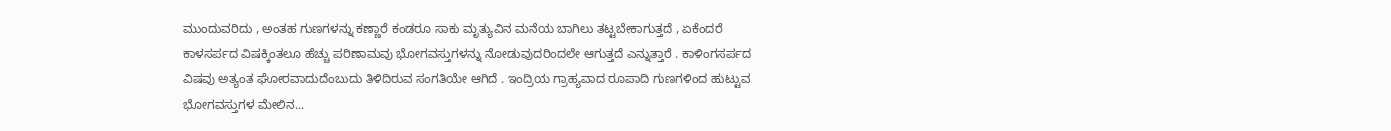ಮುಂದುವರಿದು , ಅಂತಹ ಗುಣಗಳನ್ನು ಕಣ್ಣಾರೆ ಕಂಡರೂ ಸಾಕು ಮೃತ್ಯುವಿನ ಮನೆಯ ಬಾಗಿಲು ತಟ್ಟಬೇಕಾಗುತ್ತದೆ , ಏಕೆಂದರೆ ಕಾಳಸರ್ಪದ ವಿಷಕ್ಕಿಂತಲೂ ಹೆಚ್ಚು ಪರಿಣಾಮವು ಭೋಗವಸ್ತುಗಳನ್ನು ನೋಡುವುದರಿಂದಲೇ ಆಗುತ್ತದೆ ಎನ್ನುತ್ತಾರೆ . ಕಾಳಿಂಗಸರ್ಪದ ವಿಷವು ಅತ್ಯಂತ ಘೋರವಾದುದೆಂಬುದು ತಿಳಿದಿರುವ ಸಂಗತಿಯೇ ಆಗಿದೆ . ಇಂದ್ರಿಯ ಗ್ರಾಹ್ಯವಾದ ರೂಪಾದಿ ಗುಣಗಳಿಂದ ಹುಟ್ಟುವ ಭೋಗವಸ್ತುಗಳ ಮೇಲಿನ...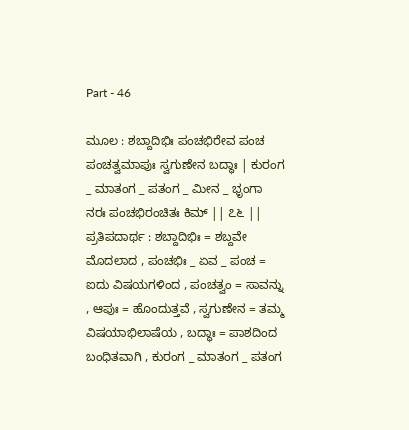Part - 46

ಮೂಲ : ಶಬ್ದಾದಿಭಿಃ ಪಂಚಭಿರೇವ ಪಂಚ ಪಂಚತ್ವಮಾಪುಃ ಸ್ವಗುಣೇನ ಬದ್ಧಾಃ | ಕುರಂಗ _ ಮಾತಂಗ _ ಪತಂಗ _ ಮೀನ _ ಭೃಂಗಾ ನರಃ ಪಂಚಭಿರಂಚಿತಃ ಕಿಮ್ || ೭೬ || ಪ್ರತಿಪದಾರ್ಥ : ಶಬ್ದಾದಿಭಿಃ = ಶಬ್ದವೇ ಮೊದಲಾದ , ಪಂಚಭಿಃ _ ಏವ _ ಪಂಚ = ಐದು ವಿಷಯಗಳಿಂದ , ಪಂಚತ್ವಂ = ಸಾವನ್ನು , ಆಪುಃ = ಹೊಂದುತ್ತವೆ , ಸ್ವಗುಣೇನ = ತಮ್ಮ ವಿಷಯಾಭಿಲಾಷೆಯ , ಬದ್ಧಾಃ = ಪಾಶದಿಂದ ಬಂಧಿತವಾಗಿ , ಕುರಂಗ _ ಮಾತಂಗ _ ಪತಂಗ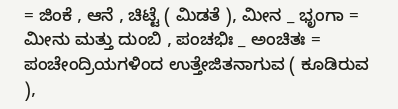= ಜಿಂಕೆ , ಆನೆ , ಚಿಟ್ಟೆ ( ಮಿಡತೆ ), ಮೀನ _ ಭೃಂಗಾ = ಮೀನು ಮತ್ತು ದುಂಬಿ , ಪಂಚಭಿಃ _ ಅಂಚಿತಃ = ಪಂಚೇಂದ್ರಿಯಗಳಿಂದ ಉತ್ತೇಜಿತನಾಗುವ ( ಕೂಡಿರುವ ),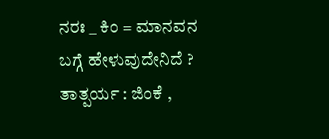ನರಃ _ ಕಿಂ = ಮಾನವನ ಬಗ್ಗೆ ಹೇಳುವುದೇನಿದೆ ? ತಾತ್ಪರ್ಯ : ಜಿಂಕೆ ,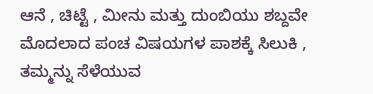ಆನೆ , ಚಿಟ್ಟೆ , ಮೀನು ಮತ್ತು ದುಂಬಿಯು ಶಬ್ದವೇ ಮೊದಲಾದ ಪಂಚ ವಿಷಯಗಳ ಪಾಶಕ್ಕೆ ಸಿಲುಕಿ , ತಮ್ಮನ್ನು ಸೆಳೆಯುವ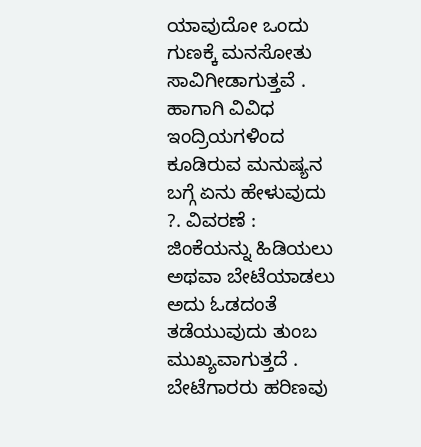ಯಾವುದೋ ಒಂದು ಗುಣಕ್ಕೆ ಮನಸೋತು ಸಾವಿಗೀಡಾಗುತ್ತವೆ . ಹಾಗಾಗಿ ವಿವಿಧ ಇಂದ್ರಿಯಗಳಿಂದ ಕೂಡಿರುವ ಮನುಷ್ಯನ ಬಗ್ಗೆ ಏನು ಹೇಳುವುದು ?. ವಿವರಣೆ : ಜಿಂಕೆಯನ್ನು ಹಿಡಿಯಲು ಅಥವಾ ಬೇಟೆಯಾಡಲು ಅದು ಓಡದಂತೆ ತಡೆಯುವುದು ತುಂಬ ಮುಖ್ಯವಾಗುತ್ತದೆ . ಬೇಟೆಗಾರರು ಹರಿಣವು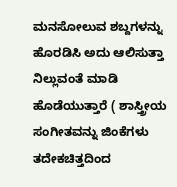ಮನಸೋಲುವ ಶಬ್ದಗಳನ್ನು ಹೊರಡಿಸಿ ಅದು ಆಲಿಸುತ್ತಾ ನಿಲ್ಲುವಂತೆ ಮಾಡಿ ಹೊಡೆಯುತ್ತಾರೆ ( ಶಾಸ್ತ್ರೀಯ ಸಂಗೀತವನ್ನು ಜಿಂಕೆಗಳು ತದೇಕಚಿತ್ತದಿಂದ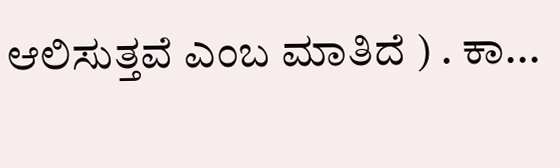ಆಲಿಸುತ್ತವೆ ಎಂಬ ಮಾತಿದೆ ) . ಕಾ...